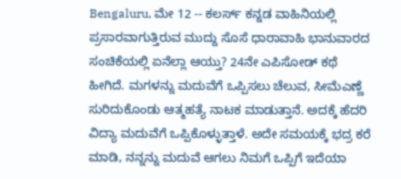Bengaluru, ಮೇ 12 -- ಕಲರ್ಸ್ ಕನ್ನಡ ವಾಹಿನಿಯಲ್ಲಿ ಪ್ರಸಾರವಾಗುತ್ತಿರುವ ಮುದ್ದು ಸೊಸೆ ಧಾರಾವಾಹಿ ಭಾನುವಾರದ ಸಂಚಿಕೆಯಲ್ಲಿ ಏನೆಲ್ಲಾ ಆಯ್ತು? 24ನೇ ಎಪಿಸೋಡ್ ಕಥೆ ಹೀಗಿದೆ. ಮಗಳನ್ನು ಮದುವೆಗೆ ಒಪ್ಪಿಸಲು ಚೆಲುವ, ಸೀಮೆಎಣ್ಣೆ ಸುರಿದುಕೊಂಡು ಆತ್ಮಹತ್ಯೆ ನಾಟಕ ಮಾಡುತ್ತಾನೆ. ಅದಕ್ಕೆ ಹೆದರಿ ವಿದ್ಯಾ ಮದುವೆಗೆ ಒಪ್ಪಿಕೊಳ್ಳುತ್ತಾಳೆ. ಅದೇ ಸಮಯಕ್ಕೆ ಭದ್ರ ಕರೆ ಮಾಡಿ, ನನ್ನನ್ನು ಮದುವೆ ಆಗಲು ನಿಮಗೆ ಒಪ್ಪಿಗೆ ಇದೆಯಾ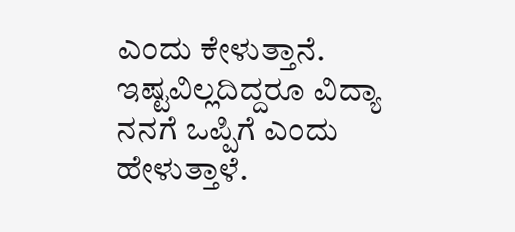ಎಂದು ಕೇಳುತ್ತಾನೆ. ಇಷ್ಟವಿಲ್ಲದಿದ್ದರೂ ವಿದ್ಯಾ ನನಗೆ ಒಪ್ಪಿಗೆ ಎಂದು ಹೇಳುತ್ತಾಳೆ.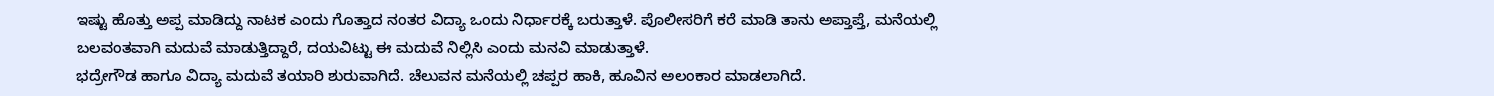ಇಷ್ಟು ಹೊತ್ತು ಅಪ್ಪ ಮಾಡಿದ್ದು ನಾಟಕ ಎಂದು ಗೊತ್ತಾದ ನಂತರ ವಿದ್ಯಾ ಒಂದು ನಿರ್ಧಾರಕ್ಕೆ ಬರುತ್ತಾಳೆ. ಪೊಲೀಸರಿಗೆ ಕರೆ ಮಾಡಿ ತಾನು ಅಪ್ತಾಪ್ತೆ, ಮನೆಯಲ್ಲಿ ಬಲವಂತವಾಗಿ ಮದುವೆ ಮಾಡುತ್ತಿದ್ದಾರೆ, ದಯವಿಟ್ಟು ಈ ಮದುವೆ ನಿಲ್ಲಿಸಿ ಎಂದು ಮನವಿ ಮಾಡುತ್ತಾಳೆ.
ಭದ್ರೇಗೌಡ ಹಾಗೂ ವಿದ್ಯಾ ಮದುವೆ ತಯಾರಿ ಶುರುವಾಗಿದೆ. ಚೆಲುವನ ಮನೆಯಲ್ಲಿ ಚಪ್ಪರ ಹಾಕಿ, ಹೂವಿನ ಅಲಂಕಾರ ಮಾಡಲಾಗಿದೆ.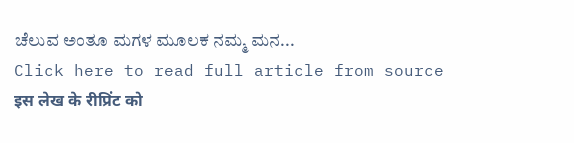ಚೆಲುವ ಅಂತೂ ಮಗಳ ಮೂಲಕ ನಮ್ಮ ಮನ...
Click here to read full article from source
इस लेख के रीप्रिंट को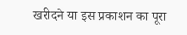खरीदने या इस प्रकाशन का पूरा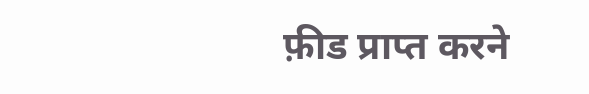फ़ीड प्राप्त करने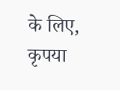के लिए, कृपया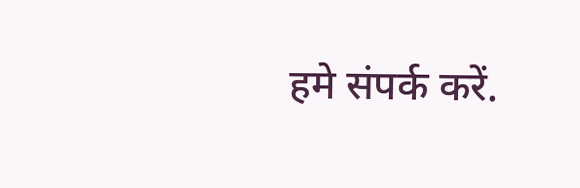हमे संपर्क करें.